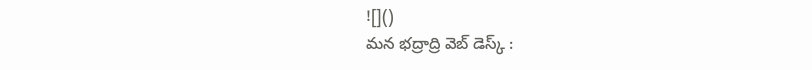![]()
మన భద్రాద్రి వెబ్ డెస్క్ :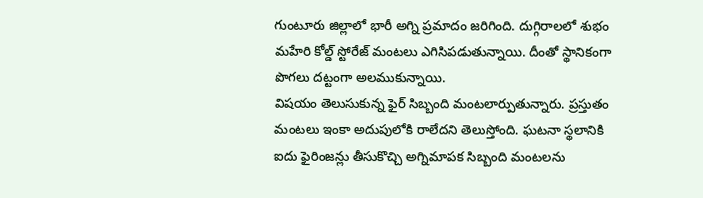గుంటూరు జిల్లాలో భారీ అగ్ని ప్రమాదం జరిగింది. దుగ్గిరాలలో శుభం మహేరి కోల్డ్ స్టోరేజ్ మంటలు ఎగిసిపడుతున్నాయి. దీంతో స్థానికంగా పొగలు దట్టంగా అలముకున్నాయి.
విషయం తెలుసుకున్న ఫైర్ సిబ్బంది మంటలార్పుతున్నారు. ప్రస్తుతం మంటలు ఇంకా అదుపులోకి రాలేదని తెలుస్తోంది. ఘటనా స్థలానికి ఐదు ఫైరింజన్లు తీసుకొచ్చి అగ్నిమాపక సిబ్బంది మంటలను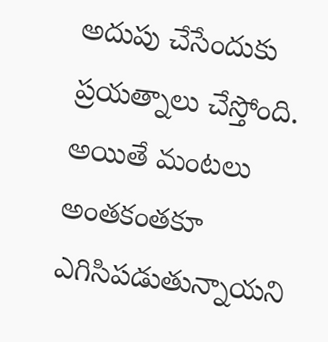అదుపు చేసేందుకు ప్రయత్నాలు చేస్తోంది.
అయితే మంటలు అంతకంతకూ ఎగిసిపడుతున్నాయని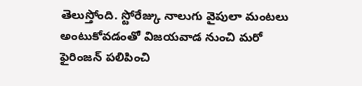తెలుస్తోంది. స్టోరేజ్కు నాలుగు వైపులా మంటలు అంటుకోవడంతో విజయవాడ నుంచి మరో ఫైరింజన్ పలిపించి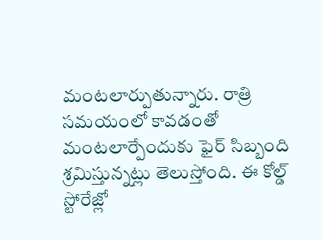మంటలార్పుతున్నారు. రాత్రి సమయంలో కావడంతో మంటలార్పేందుకు ఫైర్ సిబ్బంది శ్రమిస్తున్నట్లు తెలుస్తోంది. ఈ కోల్డ్ స్టోరేజ్లో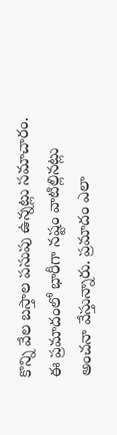కొన్ని వేల బస్తాల పసుపు ఉన్నట్లు సమాచారం. ఈ ప్రమాదంలో భారీగా నష్టం వాటిల్లినట్లు అంచనా వేస్తున్నారు. ప్రమాదం ఎలా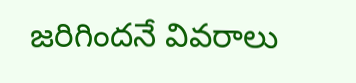జరిగిందనే వివరాలు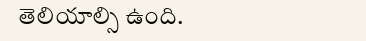తెలియాల్సి ఉంది.